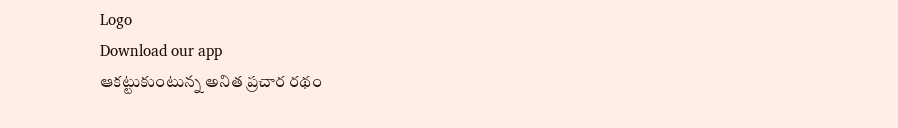Logo
Download our app
ఆక‌ట్టుకుంటున్న అనిత ప్ర‌చార ర‌థం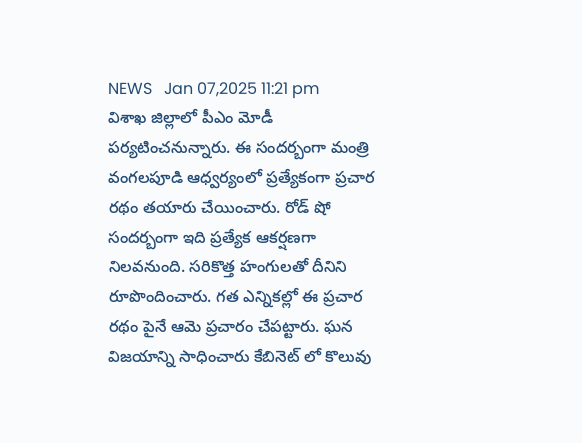NEWS   Jan 07,2025 11:21 pm
విశాఖ జిల్లాలో పీఎం మోడీ ప‌ర్య‌టించ‌నున్నారు. ఈ సంద‌ర్బంగా మంత్రి వంగ‌ల‌పూడి ఆధ్వ‌ర్యంలో ప్ర‌త్యేకంగా ప్ర‌చార ర‌థం త‌యారు చేయించారు. రోడ్ షో సంద‌ర్బంగా ఇది ప్ర‌త్యేక ఆక‌ర్ష‌ణ‌గా నిల‌వ‌నుంది. స‌రికొత్త హంగుల‌తో దీనిని రూపొందించారు. గ‌త ఎన్నిక‌ల్లో ఈ ప్ర‌చార ర‌థం పైనే ఆమె ప్ర‌చారం చేప‌ట్టారు. ఘ‌న విజ‌యాన్ని సాధించారు కేబినెట్ లో కొలువు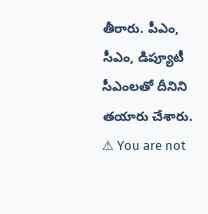తీరారు. పీఎం, సీఎం, డిప్యూటీ సీఎంల‌తో దీనిని త‌యారు చేశారు.
⚠ You are not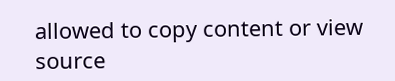allowed to copy content or view source